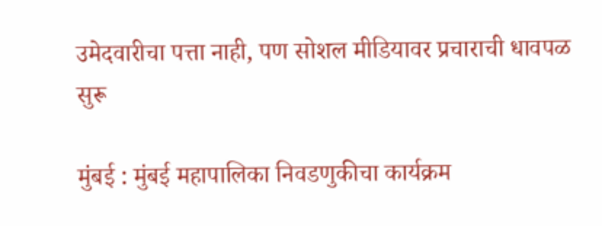उमेदवारीचा पत्ता नाही, पण सोशल मीडियावर प्रचाराची धावपळ सुरू

मुंबई : मुंबई महापालिका निवडणुकीचा कार्यक्रम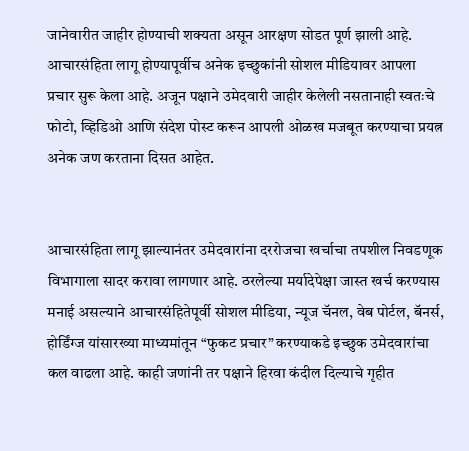जानेवारीत जाहीर होण्याची शक्यता असून आरक्षण सोडत पूर्ण झाली आहे. आचारसंहिता लागू होण्यापूर्वीच अनेक इच्छुकांनी सोशल मीडियावर आपला प्रचार सुरू केला आहे. अजून पक्षाने उमेदवारी जाहीर केलेली नसतानाही स्वतःचे फोटो, व्हिडिओ आणि संदेश पोस्ट करून आपली ओळख मजबूत करण्याचा प्रयत्न अनेक जण करताना दिसत आहेत.


आचारसंहिता लागू झाल्यानंतर उमेदवारांना दररोजचा खर्चाचा तपशील निवडणूक विभागाला सादर करावा लागणार आहे. ठरलेल्या मर्यादेपेक्षा जास्त खर्च करण्यास मनाई असल्याने आचारसंहितेपूर्वी सोशल मीडिया, न्यूज चॅनल, वेब पोर्टल, बॅनर्स, होर्डिंग्ज यांसारख्या माध्यमांतून “फुकट प्रचार” करण्याकडे इच्छुक उमेदवारांचा कल वाढला आहे. काही जणांनी तर पक्षाने हिरवा कंदील दिल्याचे गृहीत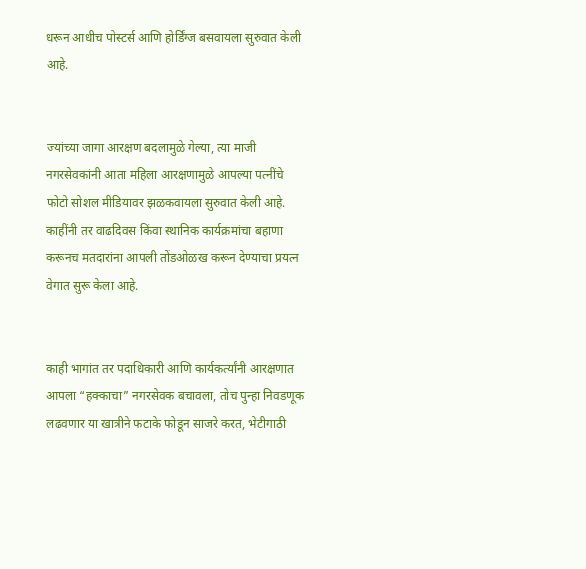धरून आधीच पोस्टर्स आणि होर्डिंग्ज बसवायला सुरुवात केली आहे.


ज्यांच्या जागा आरक्षण बदलामुळे गेल्या, त्या माजी नगरसेवकांनी आता महिला आरक्षणामुळे आपल्या पत्नींचे फोटो सोशल मीडियावर झळकवायला सुरुवात केली आहे. काहींनी तर वाढदिवस किंवा स्थानिक कार्यक्रमांचा बहाणा करूनच मतदारांना आपली तोंडओळख करून देण्याचा प्रयत्न वेगात सुरू केला आहे.


काही भागांत तर पदाधिकारी आणि कार्यकर्त्यांनी आरक्षणात आपला “हक्काचा” नगरसेवक बचावला, तोच पुन्हा निवडणूक लढवणार या खात्रीने फटाके फोडून साजरे करत, भेटीगाठी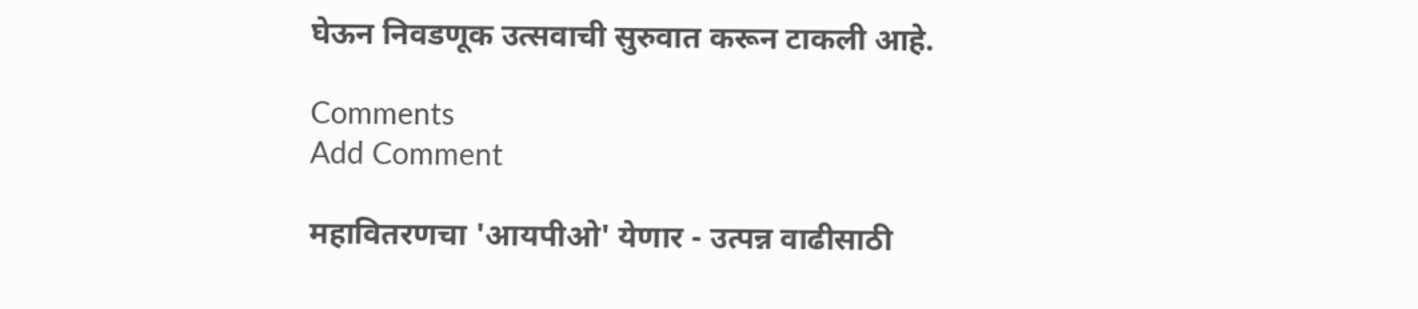घेऊन निवडणूक उत्सवाची सुरुवात करून टाकली आहे.

Comments
Add Comment

महावितरणचा 'आयपीओ' येणार - उत्पन्न वाढीसाठी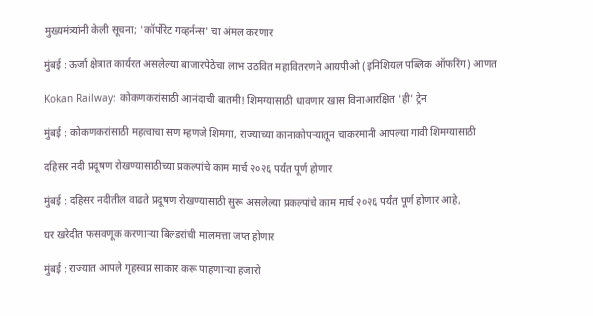मुख्यमंत्र्यांनी केली सूचना; 'कॉर्पोरेट गव्हर्नन्स' चा अंमल करणार

मुंबई : ऊर्जा क्षेत्रात कार्यरत असलेल्या बाजारपेठेचा लाभ उठवित महावितरणने आयपीओ (इनिशियल पब्लिक ऑफरिंग) आणत

Kokan Railway: कोकणकरांसाठी आनंदाची बातमी! शिमग्यासाठी धावणार खास विनाआरक्षित 'ही' ट्रेन

मुंबई : कोकणकरांसाठी महत्वाचा सण म्हणजे शिमगा, राज्याच्या कानाकोपऱ्यातून चाकरमानी आपल्या गावी शिमग्यासाठी

दहिसर नदी प्रदूषण रोखण्यासाठीच्या प्रकल्पांचे काम मार्च २०२६ पर्यंत पूर्ण होणार

मुंबई : दहिसर नदीतील वाढते प्रदूषण रोखण्यासाठी सुरू असलेल्या प्रकल्पांचे काम मार्च २०२६ पर्यंत पूर्ण होणार आहे,

घर खरेदीत फसवणूक करणाऱ्या बिल्डरांची मालमत्ता जप्त होणार

मुंबई : राज्यात आपले गृहस्वप्न साकार करू पाहणाऱ्या हजारो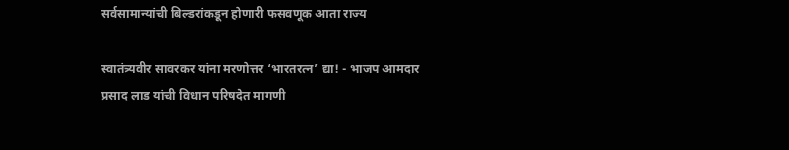सर्वसामान्यांची बिल्डरांकडून होणारी फसवणूक आता राज्य

स्वातंत्र्यवीर सावरकर यांना मरणोत्तर ‘भारतरत्न’ द्या! - भाजप आमदार प्रसाद लाड यांची विधान परिषदेत मागणी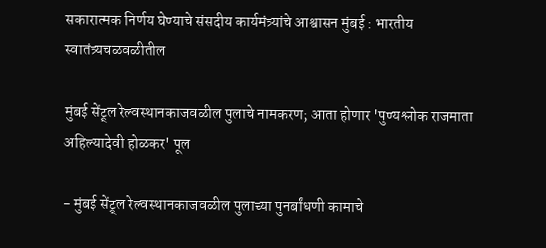सकारात्मक निर्णय घेण्याचे संसदीय कार्यमंत्र्यांचे आश्वासन मुंबई : भारतीय स्वातंत्र्यचळवळीतील

मुंबई सेंट्र्ल रेल्वस्थानकाजवळील पुलाचे नामकरण; आता होणार 'पुण्यश्लोक राजमाता अहिल्यादेवी होळकर' पूल

- मुंबई सेंट्र्ल रेल्वस्थानकाजवळील पुलाच्या पुनर्बांधणी कामाचे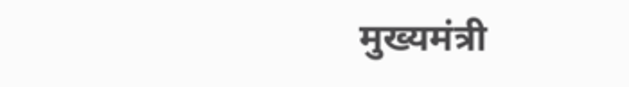मुख्यमंत्री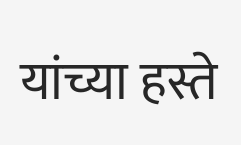यांच्या हस्ते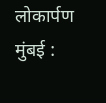लोकार्पण मुंबई :